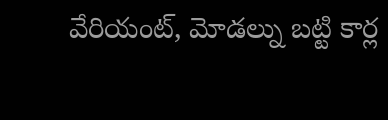వేరియంట్, మోడల్ను బట్టి కార్ల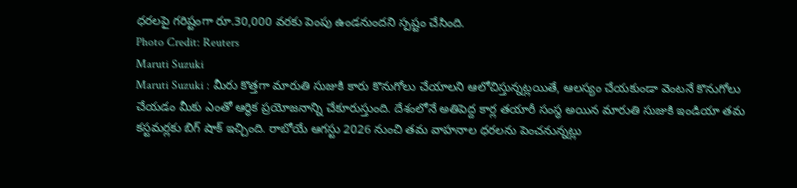ధరలపై గరిష్టంగా రూ.30,000 వరకు పెంపు ఉండనుందని స్పష్టం చేసింది.
Photo Credit: Reuters
Maruti Suzuki
Maruti Suzuki : మీరు కొత్తగా మారుతి సుజుకి కారు కొనుగోలు చేయాలని ఆలోచిస్తున్నట్లయితే, ఆలస్యం చేయకుండా వెంటనే కొనుగోలు చేయడం మీకు ఎంతో ఆర్థిక ప్రయోజనాన్ని చేకూరుస్తుంది. దేశంలోనే అతిపెద్ద కార్ల తయారీ సంస్థ అయిన మారుతి సుజుకి ఇండియా తమ కస్టమర్లకు బిగ్ షాక్ ఇచ్చింది. రాబోయే ఆగస్టు 2026 నుంచి తమ వాహనాల ధరలను పెంచనున్నట్లు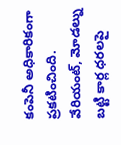కంపెనీ అధికారికంగా ప్రకటించింది. వేరియంట్, మోడల్ను బట్టి కార్ల ధరలపై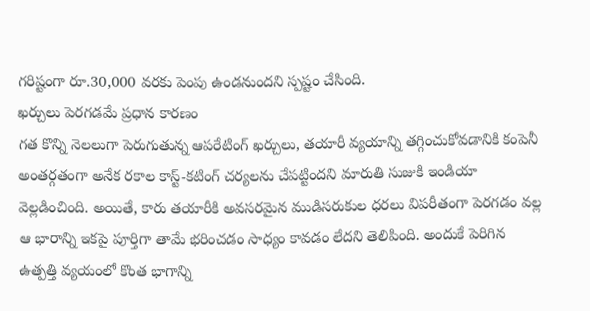గరిష్టంగా రూ.30,000 వరకు పెంపు ఉండనుందని స్పష్టం చేసింది.
ఖర్చులు పెరగడమే ప్రధాన కారణం
గత కొన్ని నెలలుగా పెరుగుతున్న ఆపరేటింగ్ ఖర్చులు, తయారీ వ్యయాన్ని తగ్గించుకోవడానికి కంపెనీ అంతర్గతంగా అనేక రకాల కాస్ట్-కటింగ్ చర్యలను చేపట్టిందని మారుతి సుజుకి ఇండియా వెల్లడించింది. అయితే, కారు తయారీకి అవసరమైన ముడిసరుకుల ధరలు విపరీతంగా పెరగడం వల్ల ఆ భారాన్ని ఇకపై పూర్తిగా తామే భరించడం సాధ్యం కావడం లేదని తెలిపింది. అందుకే పెరిగిన ఉత్పత్తి వ్యయంలో కొంత భాగాన్ని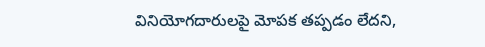వినియోగదారులపై మోపక తప్పడం లేదని,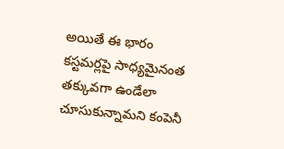అయితే ఈ భారం కస్టమర్లపై సాధ్యమైనంత తక్కువగా ఉండేలా చూసుకున్నామని కంపెనీ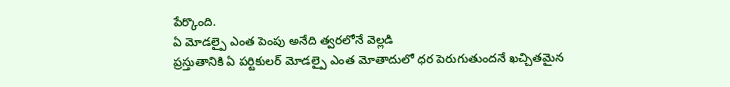పేర్కొంది.
ఏ మోడల్పై ఎంత పెంపు అనేది త్వరలోనే వెల్లడి
ప్రస్తుతానికి ఏ పర్టికులర్ మోడల్పై ఎంత మోతాదులో ధర పెరుగుతుందనే ఖచ్చితమైన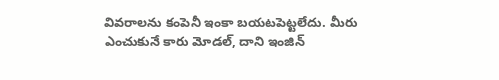వివరాలను కంపెనీ ఇంకా బయటపెట్టలేదు. మీరు ఎంచుకునే కారు మోడల్, దాని ఇంజిన్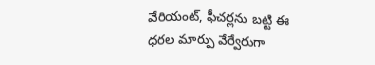వేరియంట్, ఫీచర్లను బట్టి ఈ ధరల మార్పు వేర్వేరుగా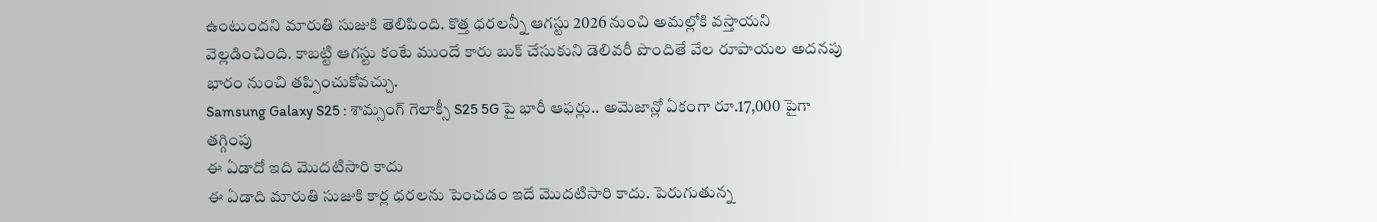ఉంటుందని మారుతి సుజుకి తెలిపింది. కొత్త ధరలన్నీ ఆగస్టు 2026 నుంచి అమల్లోకి వస్తాయని వెల్లడించింది. కాబట్టి ఆగస్టు కంటే ముందే కారు బుక్ చేసుకుని డెలివరీ పొందితే వేల రూపాయల అదనపు భారం నుంచి తప్పించుకోవచ్చు.
Samsung Galaxy S25 : శామ్సంగ్ గెలాక్సీ S25 5G పై భారీ ఆఫర్లు.. అమెజాన్లో ఏకంగా రూ.17,000 పైగా తగ్గింపు
ఈ ఏడాదో ఇది మొదటిసారి కాదు
ఈ ఏడాది మారుతి సుజుకి కార్ల ధరలను పెంచడం ఇదే మొదటిసారి కాదు. పెరుగుతున్న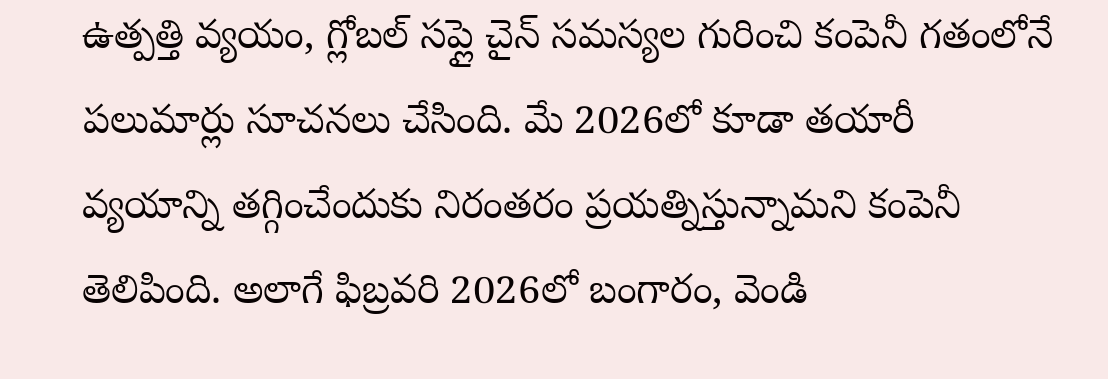ఉత్పత్తి వ్యయం, గ్లోబల్ సప్లై చైన్ సమస్యల గురించి కంపెనీ గతంలోనే పలుమార్లు సూచనలు చేసింది. మే 2026లో కూడా తయారీ వ్యయాన్ని తగ్గించేందుకు నిరంతరం ప్రయత్నిస్తున్నామని కంపెనీ తెలిపింది. అలాగే ఫిబ్రవరి 2026లో బంగారం, వెండి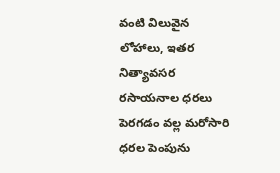వంటి విలువైన లోహాలు, ఇతర నిత్యావసర రసాయనాల ధరలు పెరగడం వల్ల మరోసారి ధరల పెంపును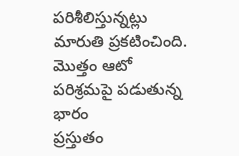పరిశీలిస్తున్నట్లు మారుతి ప్రకటించింది.
మొత్తం ఆటో పరిశ్రమపై పడుతున్న భారం
ప్రస్తుతం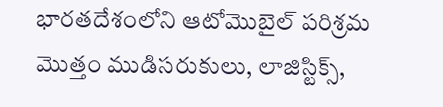భారతదేశంలోని ఆటోమొబైల్ పరిశ్రమ మొత్తం ముడిసరుకులు, లాజిస్టిక్స్,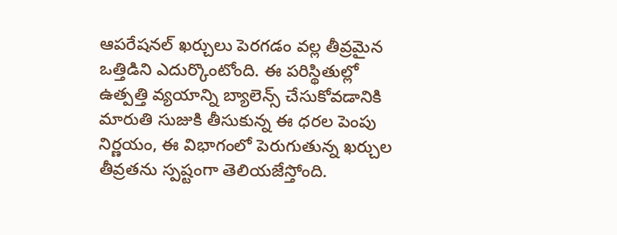ఆపరేషనల్ ఖర్చులు పెరగడం వల్ల తీవ్రమైన ఒత్తిడిని ఎదుర్కొంటోంది. ఈ పరిస్థితుల్లో ఉత్పత్తి వ్యయాన్ని బ్యాలెన్స్ చేసుకోవడానికి మారుతి సుజుకి తీసుకున్న ఈ ధరల పెంపు నిర్ణయం, ఈ విభాగంలో పెరుగుతున్న ఖర్చుల తీవ్రతను స్పష్టంగా తెలియజేస్తోంది.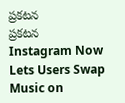ప్రకటన
ప్రకటన
Instagram Now Lets Users Swap Music on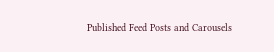Published Feed Posts and Carousels